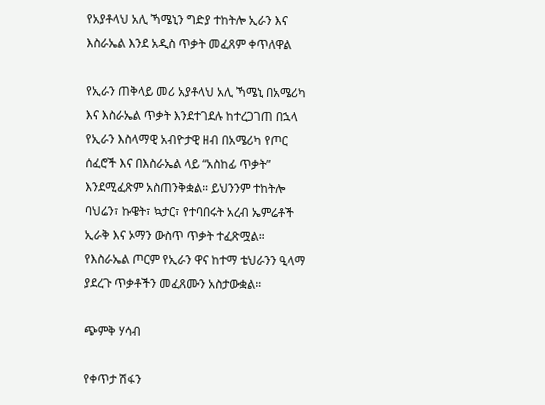የአያቶላህ አሊ ኻሜኒን ግድያ ተከትሎ ኢራን እና እስራኤል እንደ አዲስ ጥቃት መፈጸም ቀጥለዋል

የኢራን ጠቅላይ መሪ አያቶላህ አሊ ኻሜኒ በአሜሪካ እና እስራኤል ጥቃት እንደተገደሉ ከተረጋገጠ በኋላ የኢራን እስላማዊ አብዮታዊ ዘብ በአሜሪካ የጦር ሰፈሮች እና በእስራኤል ላይ “አስከፊ ጥቃት” እንደሚፈጽም አስጠንቅቋል። ይህንንም ተከትሎ ባህሬን፣ ኩዌት፣ ኳታር፣ የተባበሩት አረብ ኤምሬቶች ኢራቅ እና ኦማን ውስጥ ጥቃት ተፈጽሟል። የእስራኤል ጦርም የኢራን ዋና ከተማ ቴህራንን ዒላማ ያደረጉ ጥቃቶችን መፈጸሙን አስታውቋል።

ጭምቅ ሃሳብ

የቀጥታ ሽፋን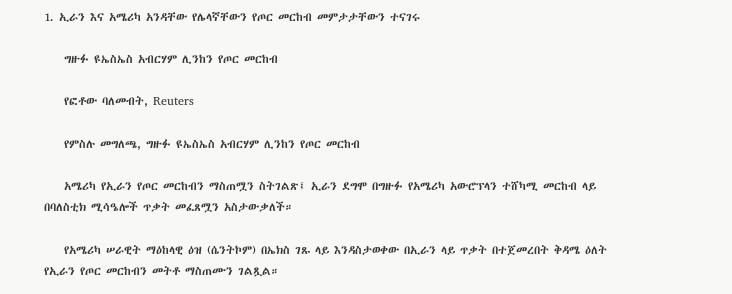1. ኢራን እና አሜሪካ አንዳቸው የሌላኛቸውን የጦር መርከብ መምታታቸውን ተናገሩ

    ግዙፉ ዩኤስኤስ አብርሃም ሊንከን የጦር መርከብ

    የፎቶው ባለመብት, Reuters

    የምስሉ መግለጫ, ግዙፉ ዩኤስኤስ አብርሃም ሊንከን የጦር መርከብ

    አሜሪካ የኢራን የጦር መርከብን ማስጠሟን ስትገልጽ፤ ኢራን ደግሞ በግዙፉ የአሜሪካ አውሮፕላን ተሸካሚ መርከብ ላይ በባለስቲክ ሚሳዔሎች ጥቃት መፈጸሟን አስታውቃለች።

    የአሜሪካ ሠራዊት ማዕከላዊ ዕዝ (ሴንትኮም) በኤክስ ገጹ ላይ እንዳስታወቀው በኢራን ላይ ጥቃት በተጀመረበት ቅዳሜ ዕለት የኢራን የጦር መርከብን መትቶ ማስጠሙን ገልጿል።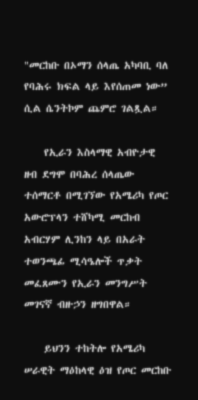"መርከቡ በኦማን ሰላጤ አካባቢ ባለ የባሕሩ ክፍል ላይ እየሰጠመ ነው” ሲል ሴንትኮም ጨምሮ ገልጿል።

    የኢራን እስላማዊ አብዮታዊ ዘብ ደግሞ በባሕረ ሰላጤው ተሰማርቶ በሚገኘው የአሜሪካ የጦር አውሮፕላን ተሸካሚ መርከብ አብርሃም ሊንከን ላይ በአራት ተወንጫፊ ሚሳዔሎች ጥቃት መፈጸሙን የኢራን መንግሥት መገናኛ ብዙኃን ዘግበዋል።

    ይህንን ተከትሎ የአሜሪካ ሠራዊት ማዕከላዊ ዕዝ የጦር መርከቡ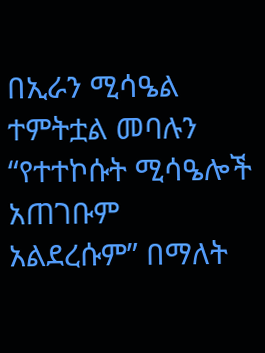በኢራን ሚሳዔል ተምትቷል መባሉን “የተተኮሱት ሚሳዔሎች አጠገቡም አልደረሱም” በማለት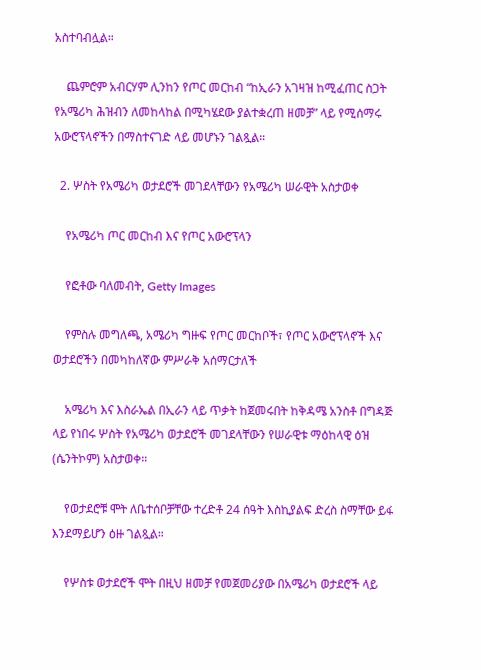አስተባብሏል።

    ጨምሮም አብርሃም ሊንከን የጦር መርከብ “ከኢራን አገዛዝ ከሚፈጠር ስጋት የአሜሪካ ሕዝብን ለመከላከል በሚካሄደው ያልተቋረጠ ዘመቻ” ላይ የሚሰማሩ አውሮፕላኖችን በማስተናገድ ላይ መሆኑን ገልጿል።

  2. ሦስት የአሜሪካ ወታደሮች መገደላቸውን የአሜሪካ ሠራዊት አስታወቀ

    የአሜሪካ ጦር መርከብ እና የጦር አውሮፕላን

    የፎቶው ባለመብት, Getty Images

    የምስሉ መግለጫ, አሜሪካ ግዙፍ የጦር መርከቦች፣ የጦር አውሮፕላኖች እና ወታደሮችን በመካከለኛው ምሥራቅ አሰማርታለች

    አሜሪካ እና እስራኤል በኢራን ላይ ጥቃት ከጀመሩበት ከቅዳሜ አንስቶ በግዳጅ ላይ የነበሩ ሦስት የአሜሪካ ወታደሮች መገደላቸውን የሠራዊቱ ማዕከላዊ ዕዝ (ሴንትኮም) አስታወቀ።

    የወታደሮቹ ሞት ለቤተሰቦቻቸው ተረድቶ 24 ሰዓት እስኪያልፍ ድረስ ስማቸው ይፋ እንደማይሆን ዕዙ ገልጿል።

    የሦስቱ ወታደሮች ሞት በዚህ ዘመቻ የመጀመሪያው በአሜሪካ ወታደሮች ላይ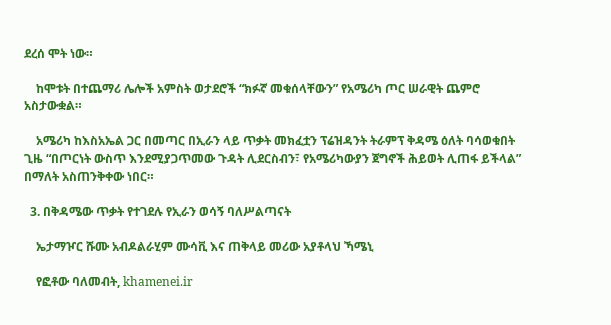ደረሰ ሞት ነው።

    ከሞቱት በተጨማሪ ሌሎች አምስት ወታደሮች “ክፉኛ መቁሰላቸውን” የአሜሪካ ጦር ሠራዊት ጨምሮ አስታውቋል።

    አሜሪካ ከእስአኤል ጋር በመጣር በኢራን ላይ ጥቃት መክፈቷን ፕሬዝዳንት ትራምፕ ቅዳሜ ዕለት ባሳወቁበት ጊዜ “በጦርነት ውስጥ እንደሚያጋጥመው ጉዳት ሊደርስብን፣ የአሜሪካውያን ጀግኖች ሕይወት ሊጠፋ ይችላል” በማለት አስጠንቅቀው ነበር።

  3. በቅዳሜው ጥቃት የተገደሉ የኢራን ወሳኝ ባለሥልጣናት

    ኤታማዦር ሹሙ አብዶልራሂም ሙሳቪ እና ጠቅላይ መሪው አያቶላህ ኻሜኒ

    የፎቶው ባለመብት, khamenei.ir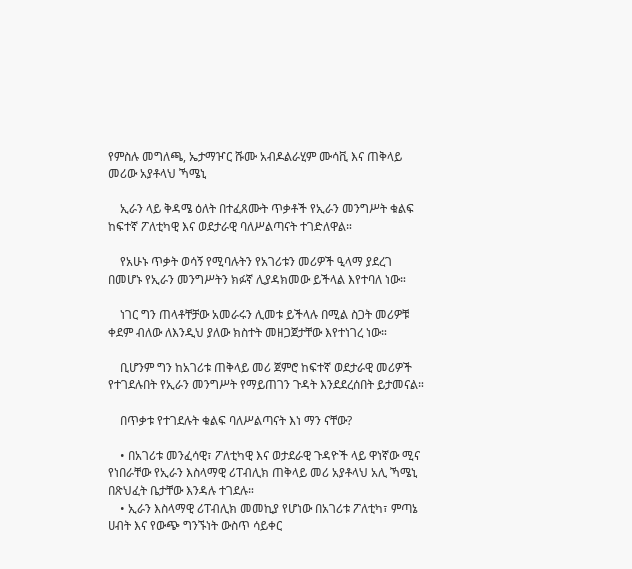የምስሉ መግለጫ, ኤታማዦር ሹሙ አብዶልራሂም ሙሳቪ እና ጠቅላይ መሪው አያቶላህ ኻሜኒ

    ኢራን ላይ ቅዳሜ ዕለት በተፈጸሙት ጥቃቶች የኢራን መንግሥት ቁልፍ ከፍተኛ ፖለቲካዊ እና ወደታራዊ ባለሥልጣናት ተገድለዋል።

    የአሁኑ ጥቃት ወሳኝ የሚባሉትን የአገሪቱን መሪዎች ዒላማ ያደረገ በመሆኑ የኢራን መንግሥትን ክፉኛ ሊያዳክመው ይችላል እየተባለ ነው።

    ነገር ግን ጠላቶቸቻው አመራሩን ሊመቱ ይችላሉ በሚል ስጋት መሪዎቹ ቀደም ብለው ለእንዲህ ያለው ክስተት መዘጋጀታቸው እየተነገረ ነው።

    ቢሆንም ግን ከአገሪቱ ጠቅላይ መሪ ጀምሮ ከፍተኛ ወደታራዊ መሪዎች የተገደሉበት የኢራን መንግሥት የማይጠገን ጉዳት እንደደረሰበት ይታመናል።

    በጥቃቱ የተገደሉት ቁልፍ ባለሥልጣናት እነ ማን ናቸው?

    • በአገሪቱ መንፈሳዊ፣ ፖለቲካዊ እና ወታደራዊ ጉዳዮች ላይ ዋነኛው ሚና የነበራቸው የኢራን እስላማዊ ሪፐብሊክ ጠቅላይ መሪ አያቶላህ አሊ ኻሜኒ በጽህፈት ቤታቸው እንዳሉ ተገደሉ።
    • ኢራን እስላማዊ ሪፐብሊክ መመኪያ የሆነው በአገሪቱ ፖለቲካ፣ ምጣኔ ሀብት እና የውጭ ግንኙነት ውስጥ ሳይቀር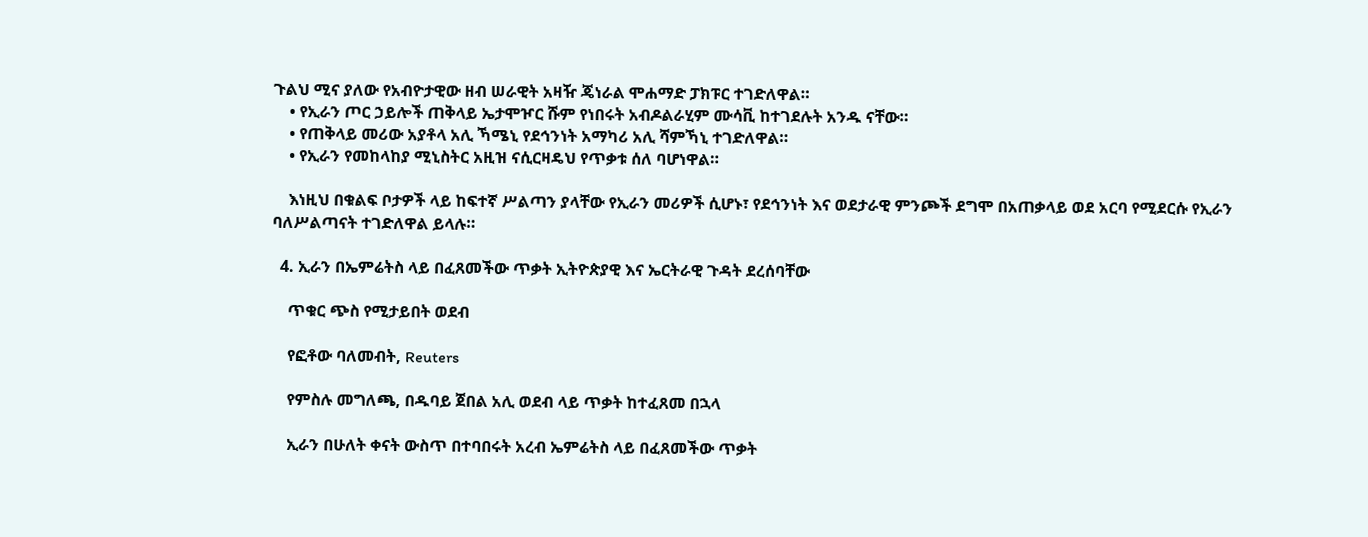ጉልህ ሚና ያለው የአብዮታዊው ዘብ ሠራዊት አዛዥ ጄነራል ሞሐማድ ፓክፑር ተገድለዋል።
    • የኢራን ጦር ኃይሎች ጠቅላይ ኤታሞዦር ሹም የነበሩት አብዶልራሂም ሙሳቪ ከተገደሉት አንዱ ናቸው።
    • የጠቅላይ መሪው አያቶላ አሊ ኻሜኒ የደኅንነት አማካሪ አሊ ሻምኻኒ ተገድለዋል።
    • የኢራን የመከላከያ ሚኒስትር አዚዝ ናሲርዛዴህ የጥቃቱ ሰለ ባሆነዋል።

    እነዚህ በቁልፍ ቦታዎች ላይ ከፍተኛ ሥልጣን ያላቸው የኢራን መሪዎች ሲሆኑ፣ የደኅንነት እና ወደታራዊ ምንጮች ደግሞ በአጠቃላይ ወደ አርባ የሚደርሱ የኢራን ባለሥልጣናት ተገድለዋል ይላሉ።

  4. ኢራን በኤምሬትስ ላይ በፈጸመችው ጥቃት ኢትዮጵያዊ እና ኤርትራዊ ጉዳት ደረሰባቸው

    ጥቁር ጭስ የሚታይበት ወደብ

    የፎቶው ባለመብት, Reuters

    የምስሉ መግለጫ, በዱባይ ጀበል አሊ ወደብ ላይ ጥቃት ከተፈጸመ በኋላ

    ኢራን በሁለት ቀናት ውስጥ በተባበሩት አረብ ኤምሬትስ ላይ በፈጸመችው ጥቃት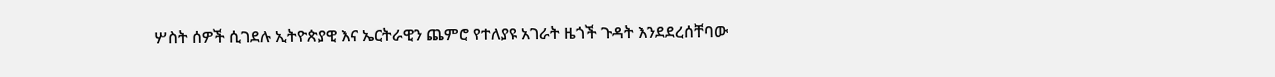ሦስት ሰዎች ሲገደሉ ኢትዮጵያዊ እና ኤርትራዊን ጨምሮ የተለያዩ አገራት ዜጎች ጉዳት እንደደረሰቸባው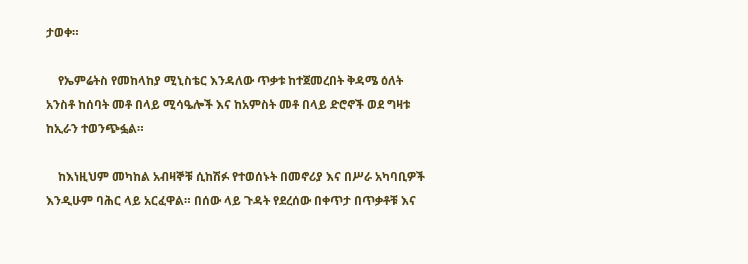ታወቀ።

    የኤምሬትስ የመከላከያ ሚኒስቴር እንዳለው ጥቃቱ ከተጀመረበት ቅዳሜ ዕለት አንስቶ ከሰባት መቶ በላይ ሚሳዔሎች እና ከአምስት መቶ በላይ ድሮኖች ወደ ግዛቱ ከኢራን ተወንጭፏል።

    ከእነዚህም መካከል አብዛኞቹ ሲከሽፉ የተወሰኑት በመኖሪያ እና በሥራ አካባቢዎች እንዲሁም ባሕር ላይ አርፈዋል። በሰው ላይ ጉዳት የደረሰው በቀጥታ በጥቃቶቹ እና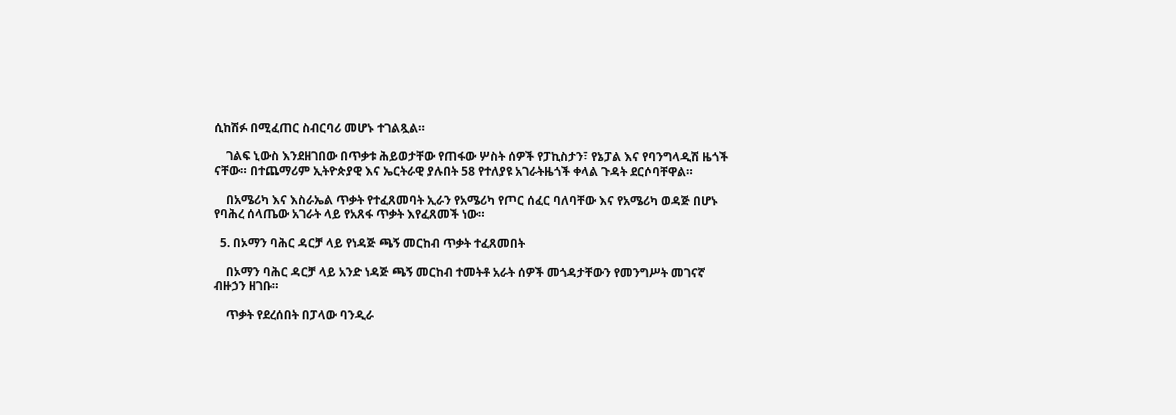ሲከሽፉ በሚፈጠር ስብርባሪ መሆኑ ተገልጿል።

    ገልፍ ኒውስ እንደዘገበው በጥቃቱ ሕይወታቸው የጠፋው ሦስት ሰዎች የፓኪስታን፣ የኔፓል እና የባንግላዲሽ ዜጎች ናቸው። በተጨማሪም ኢትዮጵያዊ እና ኤርትራዊ ያሉበት 58 የተለያዩ አገራትዜጎች ቀላል ጉዳት ደርሶባቸዋል።

    በአሜሪካ እና እስራኤል ጥቃት የተፈጸመባት ኢራን የአሜሪካ የጦር ሰፈር ባለባቸው እና የአሜሪካ ወዳጅ በሆኑ የባሕረ ሰላጤው አገራት ላይ የአጸፋ ጥቃት እየፈጸመች ነው።

  5. በኦማን ባሕር ዳርቻ ላይ የነዳጅ ጫኝ መርከብ ጥቃት ተፈጸመበት

    በኦማን ባሕር ዳርቻ ላይ አንድ ነዳጅ ጫኝ መርከብ ተመትቶ አራት ሰዎች መጎዳታቸውን የመንግሥት መገናኛ ብዙኃን ዘገቡ።

    ጥቃት የደረሰበት በፓላው ባንዲራ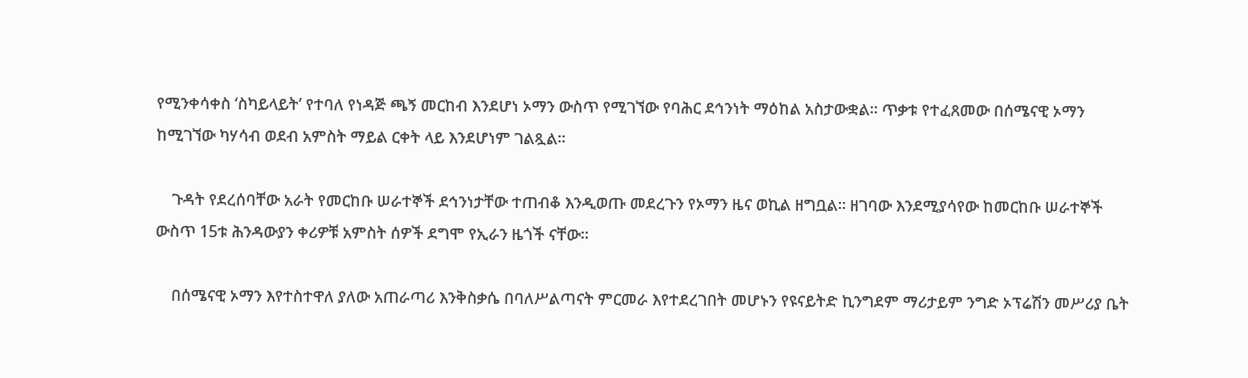የሚንቀሳቀስ ‘ስካይላይት’ የተባለ የነዳጅ ጫኝ መርከብ እንደሆነ ኦማን ውስጥ የሚገኘው የባሕር ደኅንነት ማዕከል አስታውቋል። ጥቃቱ የተፈጸመው በሰሜናዊ ኦማን ከሚገኘው ካሃሳብ ወደብ አምስት ማይል ርቀት ላይ እንደሆነም ገልጿል።

    ጉዳት የደረሰባቸው አራት የመርከቡ ሠራተኞች ደኅንነታቸው ተጠብቆ እንዲወጡ መደረጉን የኦማን ዜና ወኪል ዘግቧል። ዘገባው እንደሚያሳየው ከመርከቡ ሠራተኞች ውስጥ 15ቱ ሕንዳውያን ቀሪዎቹ አምስት ሰዎች ደግሞ የኢራን ዜጎች ናቸው።

    በሰሜናዊ ኦማን እየተስተዋለ ያለው አጠራጣሪ እንቅስቃሴ በባለሥልጣናት ምርመራ እየተደረገበት መሆኑን የዩናይትድ ኪንግደም ማሪታይም ንግድ ኦፕሬሽን መሥሪያ ቤት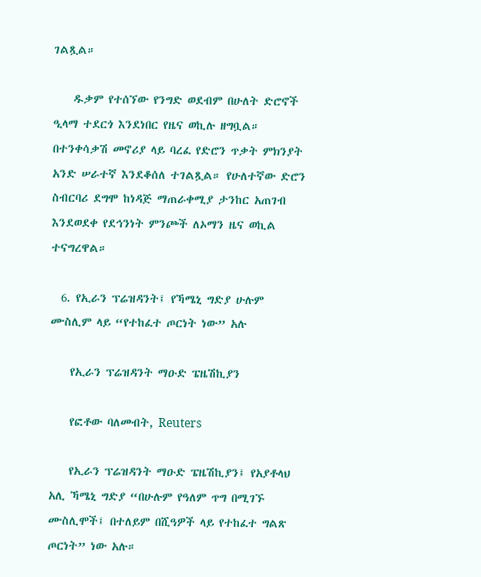ገልጿል።

    ዱቃም የተሰኘው የንግድ ወደብም በሁለት ድሮኖች ዒላማ ተደርጎ እንደነበር የዜና ወኪሉ ዘግቧል። በተንቀሳቃሽ መኖሪያ ላይ ባረፈ የድሮን ጥቃት ምክንያት አንድ ሠራተኛ እንደቆሰለ ተገልጿል። የሁለተኛው ድሮን ስብርባሪ ደግሞ ከነዳጅ ማጠራቀሚያ ታንከር አጠገብ እንደወደቀ የደኅንነት ምንጮች ለኦማን ዜና ወኪል ተናግረዋል።

  6. የኢራን ፕሬዝዳንት፤ የኻሜኒ ግድያ ሁሉም ሙስሊም ላይ “የተከፈተ ጦርነት ነው” አሉ

    የኢራን ፕሬዝዳንት ማዑድ ፔዜሽኪያን

    የፎቶው ባለመብት, Reuters

    የኢራን ፕሬዝዳንት ማዑድ ፔዜሽኪያን፤ የአያቶላህ አሊ ኻሜኒ ግድያ “በሁሉም የዓለም ጥግ በሚገኙ ሙስሊሞች፤ በተለይም በሺዓዎች ላይ የተከፈተ ግልጽ ጦርነት” ነው አሉ።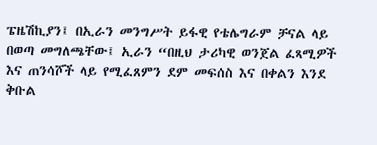ፔዜሽኪያን፤ በኢራን መንግሥት ይፋዊ የቴሌግራም ቻናል ላይ በወጣ መግለጫቸው፤ ኢራን “በዚህ ታሪካዊ ወንጀል ፈጻሚዎች እና ጠንሳሾች ላይ የሚፈጸምን ደም መፍሰስ እና በቀልን እንደ ቅቡል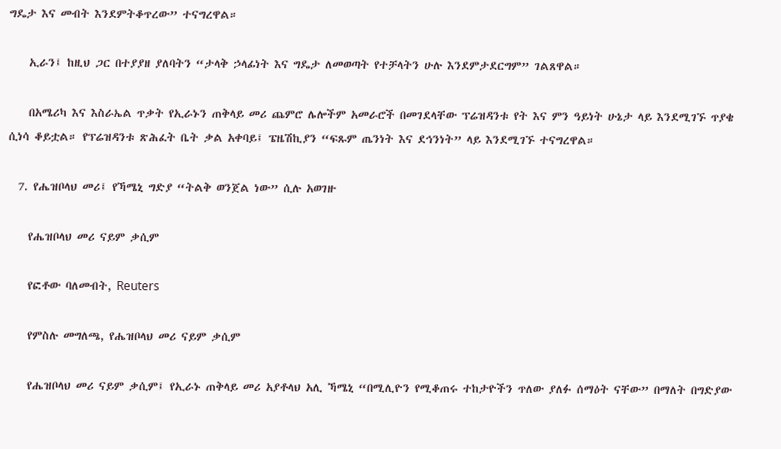ግዴታ እና መብት እንደምትቆጥረው” ተናግረዋል።

    ኢራን፤ ከዚህ ጋር በተያያዘ ያለባትን “ታላቅ ኃላፊነት እና ግዴታ ለመወጣት የተቻላትን ሁሉ እንደምታደርግም” ገልጸዋል።

    በአሜሪካ እና እስራኤል ጥቃት የኢራኑን ጠቅላይ መሪ ጨምሮ ሌሎችም አመራሮች በመገደላቸው ፕሬዝዳንቱ የት እና ምን ዓይነት ሁኔታ ላይ እንደሚገኙ ጥያቄ ሲነሳ ቆይቷል። የፕሬዝዳንቱ ጽሕፈት ቤት ቃል አቀባይ፤ ፔዜሽኪያን “ፍጹም ጤንነት እና ደኅንነት” ላይ እንደሚገኙ ተናግረዋል።

  7. የሔዝቦላህ መሪ፤ የኻሜኒ ግድያ “ትልቅ ወንጀል ነው” ሲሉ አወገዙ

    የሔዝቦላህ መሪ ናይም ቃሲም

    የፎቶው ባለመብት, Reuters

    የምስሉ መግለጫ, የሔዝቦላህ መሪ ናይም ቃሲም

    የሔዝቦላህ መሪ ናይም ቃሲም፤ የኢራኑ ጠቅላይ መሪ አያቶላህ አሊ ኻሜኒ “በሚሊዮን የሚቆጠሩ ተከታዮችን ጥለው ያለፉ ሰማዕት ናቸው” በማለት በግድያው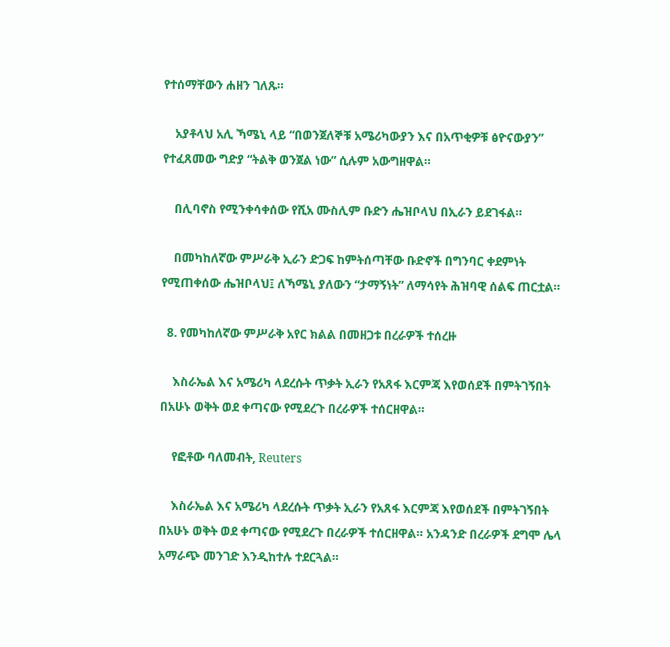የተሰማቸውን ሐዘን ገለጹ።

    አያቶላህ አሊ ኻሜኒ ላይ “በወንጀለኞቹ አሜሪካውያን እና በአጥቂዎቹ ፅዮናውያን” የተፈጸመው ግድያ “ትልቅ ወንጀል ነው” ሲሉም አውግዘዋል።

    በሊባኖስ የሚንቀሳቀሰው የሺአ ሙስሊም ቡድን ሔዝቦላህ በኢራን ይደገፋል።

    በመካከለኛው ምሥራቅ ኢራን ድጋፍ ከምትሰጣቸው ቡድኖች በግንባር ቀደምነት የሚጠቀሰው ሔዝቦላህ፤ ለኻሜኒ ያለውን “ታማኝነት” ለማሳየት ሕዝባዊ ሰልፍ ጠርቷል።

  8. የመካከለኛው ምሥራቅ አየር ክልል በመዘጋቱ በረራዎች ተሰረዙ

    እስራኤል እና አሜሪካ ላደረሱት ጥቃት ኢራን የአጸፋ እርምጃ እየወሰደች በምትገኝበት በአሁኑ ወቅት ወደ ቀጣናው የሚደረጉ በረራዎች ተሰርዘዋል።

    የፎቶው ባለመብት, Reuters

    እስራኤል እና አሜሪካ ላደረሱት ጥቃት ኢራን የአጸፋ እርምጃ እየወሰደች በምትገኝበት በአሁኑ ወቅት ወደ ቀጣናው የሚደረጉ በረራዎች ተሰርዘዋል። አንዳንድ በረራዎች ደግሞ ሌላ አማራጭ መንገድ እንዲከተሉ ተደርጓል።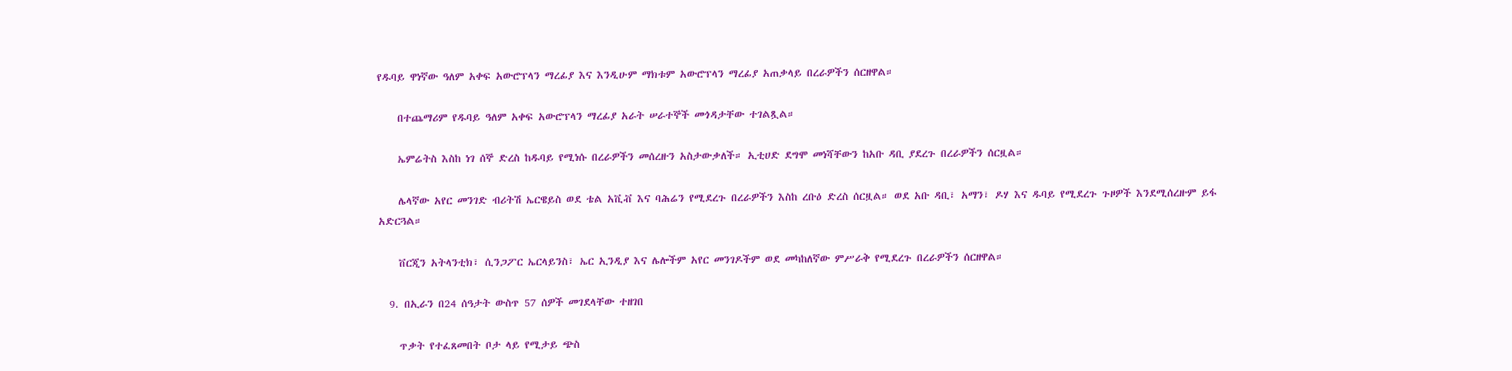የዱባይ ዋነኛው ዓለም አቀፍ አውሮፕላን ማረፊያ እና እንዲሁም ማክቱም አውሮፕላን ማረፊያ አጠቃላይ በረራዎችን ሰርዘዋል።

    በተጨማሪም የዱባይ ዓለም አቀፍ አውሮፕላን ማረፊያ አራት ሠራተኞች መጎዳታቸው ተገልጿል።

    ኤምሬትስ እስከ ነገ ሰኞ ድረስ ከዱባይ የሚነሱ በረራዎችን መሰረዙን አስታውቃለች። ኢቲሀድ ደግሞ መነሻቸውን ከአቡ ዳቢ ያደረጉ በረራዎችን ሰርዟል።

    ሌላኛው አየር መንገድ ብሪትሽ ኤርዌይስ ወደ ቴል አቪቭ እና ባሕሬን የሚደረጉ በረራዎችን እስከ ረቡዕ ድረስ ሰርዟል። ወደ አቡ ዳቢ፣ አማን፣ ዶሃ እና ዱባይ የሚደረጉ ጉዞዎች እንደሚሰረዙም ይፋ አድርጓል።

    ቨርጂን አትላንቲክ፣ ሲንጋፖር ኤርላይንስ፣ ኤር ኢንዲያ እና ሌሎችም አየር መንገዶችም ወደ መካከለኛው ምሥራቅ የሚደረጉ በረራዎችን ሰርዘዋል።

  9. በኢራን በ24 ሰዓታት ውስጥ 57 ሰዎች መገደላቸው ተዘገበ

    ጥቃት የተፈጸመበት ቦታ ላይ የሚታይ ጭስ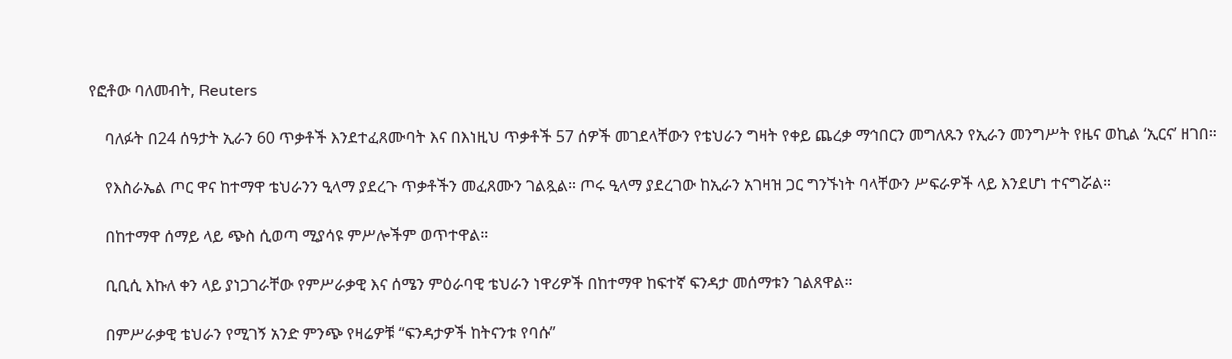የፎቶው ባለመብት, Reuters

    ባለፉት በ24 ሰዓታት ኢራን 60 ጥቃቶች እንደተፈጸሙባት እና በእነዚህ ጥቃቶች 57 ሰዎች መገደላቸውን የቴህራን ግዛት የቀይ ጨረቃ ማኅበርን መግለጹን የኢራን መንግሥት የዜና ወኪል ‘ኢርና’ ዘገበ።

    የእስራኤል ጦር ዋና ከተማዋ ቴህራንን ዒላማ ያደረጉ ጥቃቶችን መፈጸሙን ገልጿል። ጦሩ ዒላማ ያደረገው ከኢራን አገዛዝ ጋር ግንኙነት ባላቸውን ሥፍራዎች ላይ እንደሆነ ተናግሯል።

    በከተማዋ ሰማይ ላይ ጭስ ሲወጣ ሚያሳዩ ምሥሎችም ወጥተዋል።

    ቢቢሲ እኩለ ቀን ላይ ያነጋገራቸው የምሥራቃዊ እና ሰሜን ምዕራባዊ ቴህራን ነዋሪዎች በከተማዋ ከፍተኛ ፍንዳታ መሰማቱን ገልጸዋል።

    በምሥራቃዊ ቴህራን የሚገኝ አንድ ምንጭ የዛሬዎቹ “ፍንዳታዎች ከትናንቱ የባሱ”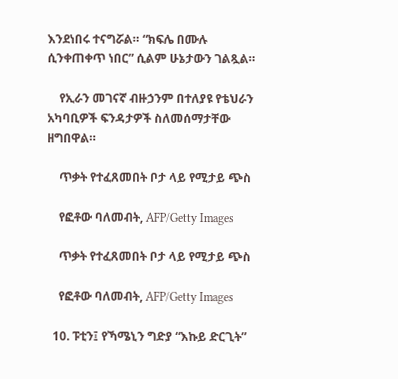እንደነበሩ ተናግሯል። “ክፍሌ በሙሉ ሲንቀጠቀጥ ነበር” ሲልም ሁኔታውን ገልጿል።

    የኢራን መገናኛ ብዙኃንም በተለያዩ የቴህራን አካባቢዎች ፍንዳታዎች ስለመሰማታቸው ዘግበዋል።

    ጥቃት የተፈጸመበት ቦታ ላይ የሚታይ ጭስ

    የፎቶው ባለመብት, AFP/Getty Images

    ጥቃት የተፈጸመበት ቦታ ላይ የሚታይ ጭስ

    የፎቶው ባለመብት, AFP/Getty Images

  10. ፑቲን፤ የኻሜኒን ግድያ “እኩይ ድርጊት”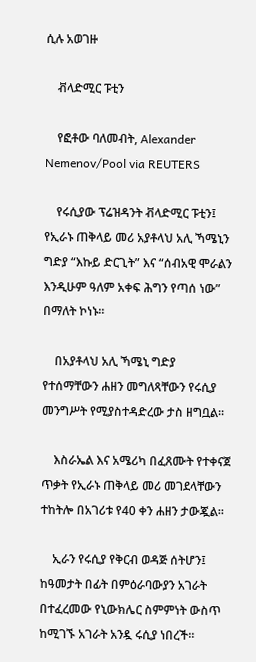ሲሉ አወገዙ

    ቭላድሚር ፑቲን

    የፎቶው ባለመብት, Alexander Nemenov/Pool via REUTERS

    የሩሲያው ፕሬዝዳንት ቭላድሚር ፑቲን፤ የኢራኑ ጠቅላይ መሪ አያቶላህ አሊ ኻሜኒን ግድያ “እኩይ ድርጊት” እና “ሰብአዊ ሞራልን እንዲሁም ዓለም አቀፍ ሕግን የጣሰ ነው” በማለት ኮነኑ።

    በአያቶላህ አሊ ኻሜኒ ግድያ የተሰማቸውን ሐዘን መግለጻቸውን የሩሲያ መንግሥት የሚያስተዳድረው ታስ ዘግቧል።

    እስራኤል እና አሜሪካ በፈጸሙት የተቀናጀ ጥቃት የኢራኑ ጠቅላይ መሪ መገደላቸውን ተከትሎ በአገሪቱ የ40 ቀን ሐዘን ታውጇል።

    ኢራን የሩሲያ የቅርብ ወዳጅ ሰትሆን፤ ከዓመታት በፊት በምዕራባውያን አገራት በተፈረመው የኒውክሌር ስምምነት ውስጥ ከሚገኙ አገራት አንዷ ሩሲያ ነበረች።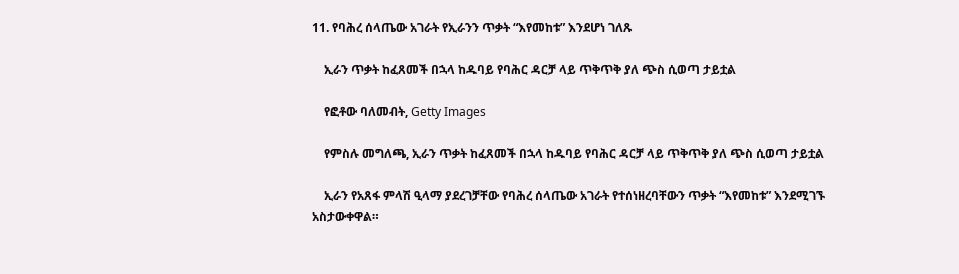11. የባሕረ ሰላጤው አገራት የኢራንን ጥቃት “እየመከቱ” እንደሆነ ገለጹ

    ኢራን ጥቃት ከፈጸመች በኋላ ከዱባይ የባሕር ዳርቻ ላይ ጥቅጥቅ ያለ ጭስ ሲወጣ ታይቷል

    የፎቶው ባለመብት, Getty Images

    የምስሉ መግለጫ, ኢራን ጥቃት ከፈጸመች በኋላ ከዱባይ የባሕር ዳርቻ ላይ ጥቅጥቅ ያለ ጭስ ሲወጣ ታይቷል

    ኢራን የአጸፋ ምላሽ ዒላማ ያደረገቻቸው የባሕረ ሰላጤው አገራት የተሰነዘረባቸውን ጥቃት “እየመከቱ” እንደሚገኙ አስታውቀዋል።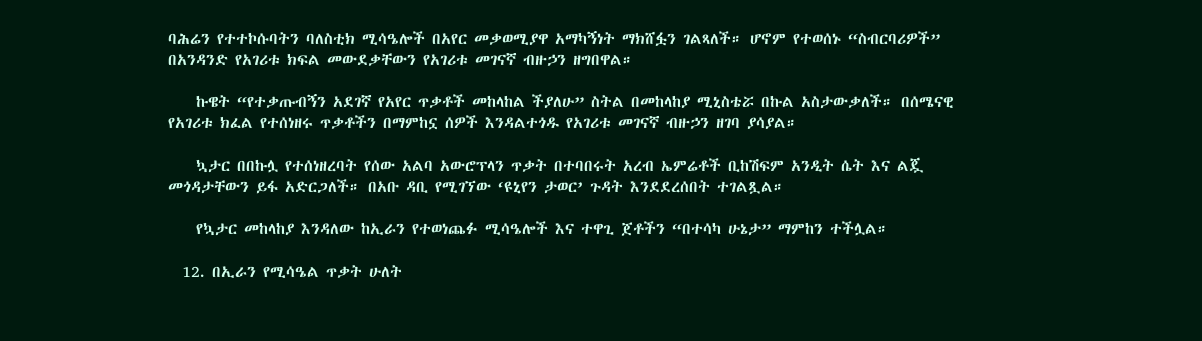ባሕሬን የተተኮሱባትን ባለስቲክ ሚሳዔሎች በአየር መቃወሚያዋ አማካኝነት ማክሸፏን ገልጻለች። ሆኖም የተወሰኑ “ስብርባሪዎች” በአንዳንድ የአገሪቱ ክፍል መውደቃቸውን የአገሪቱ መገናኛ ብዙኃን ዘግበዋል።

    ኩዌት “የተቃጡብኝን አደገኛ የአየር ጥቃቶች መከላከል ችያለሁ” ስትል በመከላከያ ሚኒስቴሯ በኩል አስታውቃለች። በሰሜናዊ የአገሪቱ ክፈል የተሰነዘሩ ጥቃቶችን በማምከኗ ሰዎች እንዳልተጎዱ የአገሪቱ መገናኛ ብዙኃን ዘገባ ያሳያል።

    ኳታር በበኩሏ የተሰነዘረባት የሰው አልባ አውሮፕላን ጥቃት በተባበሩት አረብ ኤምሬቶች ቢከሽፍም አንዲት ሴት እና ልጇ መጎዳታቸውን ይፋ አድርጋለች። በአቡ ዳቢ የሚገኘው ‘ዩኒየን ታወር’ ጉዳት እንደደረሰበት ተገልጿል።

    የኳታር መከላከያ እንዳለው ከኢራን የተወነጨፉ ሚሳዔሎች እና ተዋጊ ጀቶችን “በተሳካ ሁኔታ” ማምከን ተችሏል።

  12. በኢራን የሚሳዔል ጥቃት ሁለት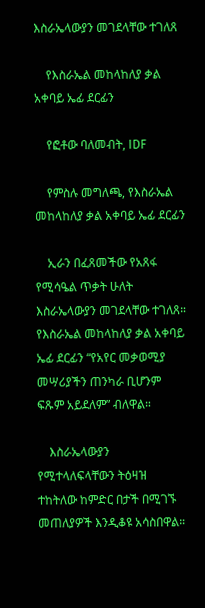እስራኤላውያን መገደላቸው ተገለጸ

    የእስራኤል መከላከለያ ቃል አቀባይ ኤፊ ደርፊን

    የፎቶው ባለመብት, IDF

    የምስሉ መግለጫ, የእስራኤል መከላከለያ ቃል አቀባይ ኤፊ ደርፊን

    ኢራን በፈጸመችው የአጸፋ የሚሳዔል ጥቃት ሁለት እስራኤላውያን መገደላቸው ተገለጸ። የእስራኤል መከላከለያ ቃል አቀባይ ኤፊ ደርፊን “የአየር መቃወሚያ መሣሪያችን ጠንካራ ቢሆንም ፍጹም አይደለም” ብለዋል።

    እስራኤላውያን የሚተላለፍላቸውን ትዕዛዝ ተከትለው ከምድር በታች በሚገኙ መጠለያዎች እንዲቆዩ አሳስበዋል።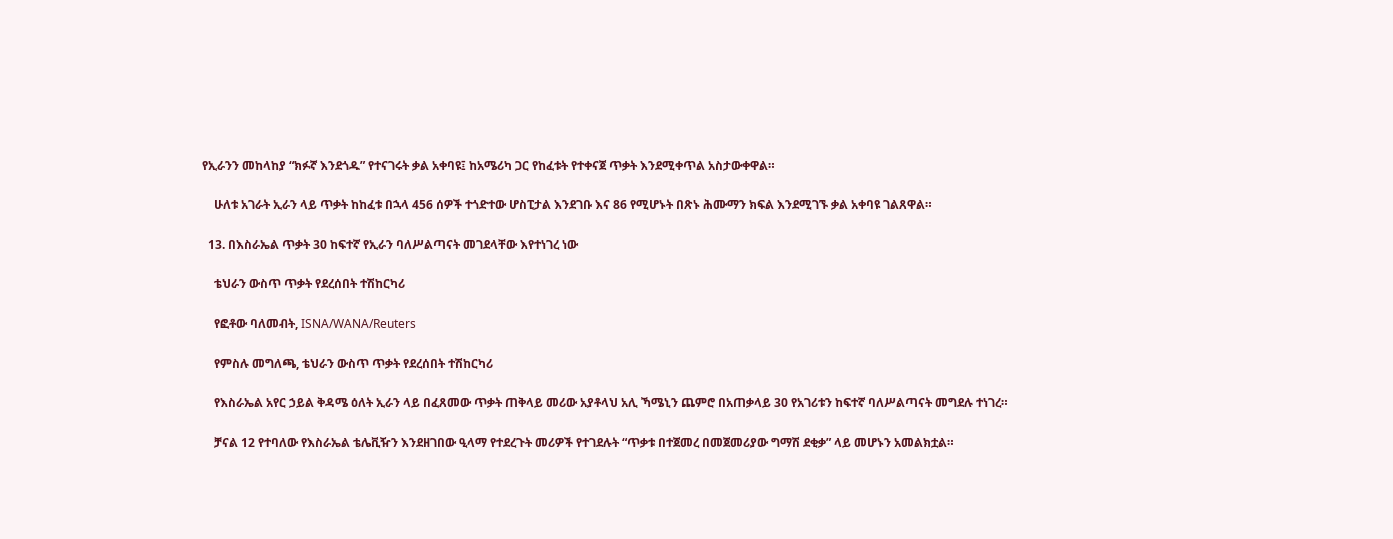የኢራንን መከላከያ “ክፉኛ እንደጎዱ” የተናገሩት ቃል አቀባዩ፤ ከአሜሪካ ጋር የከፈቱት የተቀናጀ ጥቃት እንደሚቀጥል አስታውቀዋል።

    ሁለቱ አገራት ኢራን ላይ ጥቃት ከከፈቱ በኋላ 456 ሰዎች ተጎድተው ሆስፒታል እንደገቡ እና 86 የሚሆኑት በጽኑ ሕሙማን ክፍል እንደሚገኙ ቃል አቀባዩ ገልጸዋል።

  13. በእስራኤል ጥቃት 30 ከፍተኛ የኢራን ባለሥልጣናት መገደላቸው እየተነገረ ነው

    ቴህራን ውስጥ ጥቃት የደረሰበት ተሽከርካሪ

    የፎቶው ባለመብት, ISNA/WANA/Reuters

    የምስሉ መግለጫ, ቴህራን ውስጥ ጥቃት የደረሰበት ተሽከርካሪ

    የእስራኤል አየር ኃይል ቅዳሜ ዕለት ኢራን ላይ በፈጸመው ጥቃት ጠቅላይ መሪው አያቶላህ አሊ ኻሜኒን ጨምሮ በአጠቃላይ 30 የአገሪቱን ከፍተኛ ባለሥልጣናት መግደሉ ተነገረ።

    ቻናል 12 የተባለው የእስራኤል ቴሌቪዥን እንደዘገበው ዒላማ የተደረጉት መሪዎች የተገደሉት “ጥቃቱ በተጀመረ በመጀመሪያው ግማሽ ደቂቃ” ላይ መሆኑን አመልክቷል።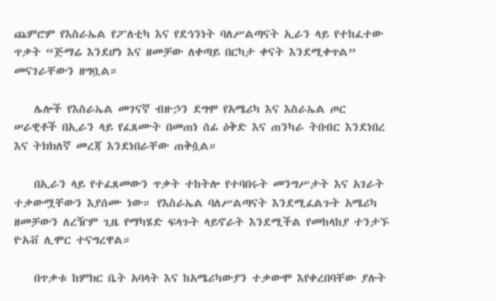ጨምሮም የእስራኤል የፖለቲካ እና የደኅንነት ባለሥልጣናት ኢራን ላይ የተከፈተው ጥቃት “ጅማሬ እንደሆነ እና ዘመቻው ለቀጣይ በርካታ ቀናት እንደሚቀጥል” መናገራቸውን ዘግቧል።

    ሌሎች የእስራኤል መገናኛ ብዙኃን ደግሞ የአሜሪካ እና እስራኤል ጦር ሠራዊቶች በኢራን ላይ የፈጸሙት በመጠነ ሰፊ ዕቅድ እና ጠንካራ ትበብር እንደነበረ እና ትክክለኛ መረጃ እንደነበራቸው ጠቅሷል።

    በኢራን ላይ የተፈጸመውን ጥቃት ተከትሎ የተባበሩት መንግሥታት እና አገራት ተቃውሟቸውን እያሰሙ ነው። የእስራኤል ባለሥልጣናት እንደሚፈልጉት አሜሪካ ዘመቻውን ለረዥም ጊዜ የማካሄድ ፍላጉት ላይኖራት እንደሚችል የመከላከያ ተንታኙ ዮአቭ ሊሞር ተናግረዋል።

    በጥቃቱ ከምክር ቤት አባላት እና ከአሜሪካውያን ተቃውሞ እየቀረበባቸው ያሉት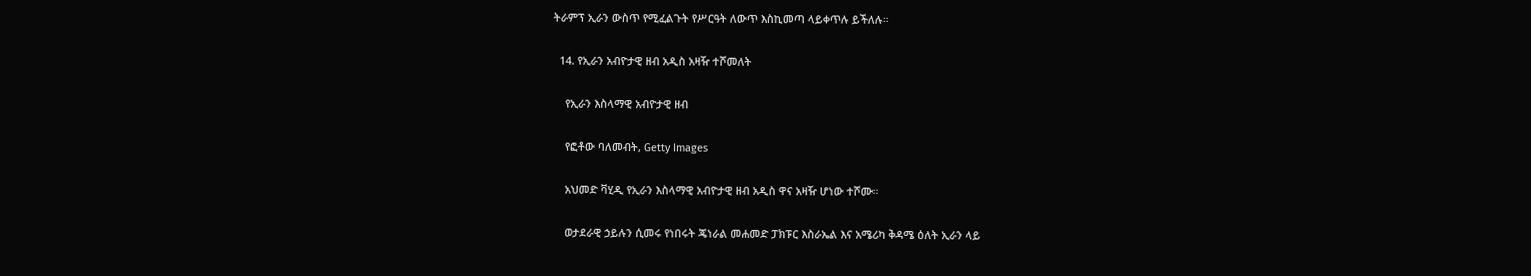ትራምፕ ኢራን ውስጥ የሚፈልጉት የሥርዓት ለውጥ እስኪመጣ ላይቀጥሉ ይችለሉ።

  14. የኢራን አብዮታዊ ዘብ አዲስ አዛዥ ተሾመለት

    የኢራን እስላማዊ አብዮታዊ ዘብ

    የፎቶው ባለመብት, Getty Images

    አህመድ ቫሂዲ የኢራን እስላማዊ አብዮታዊ ዘብ አዲስ ዋና አዛዥ ሆነው ተሾሙ።

    ወታደራዊ ኃይሉን ሲመሩ የነበሩት ጄነራል መሐመድ ፓክፑር እስራኤል እና አሜሪካ ቅዳሜ ዕለት ኢራን ላይ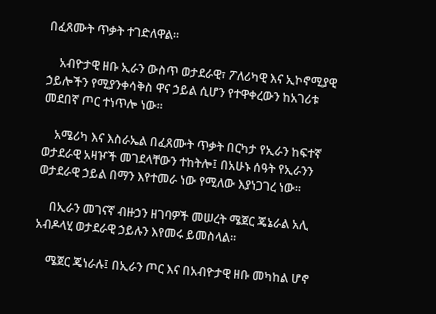በፈጸሙት ጥቃት ተገድለዋል።

    አብዮታዊ ዘቡ ኢራን ውስጥ ወታደራዊ፣ ፖለሪካዊ እና ኢኮኖሚያዊ ኃይሎችን የሚያንቀሳቅስ ዋና ኃይል ሲሆን የተዋቀረውን ከአገሪቱ መደበኛ ጦር ተነጥሎ ነው።

    አሜሪካ እና እስራኤል በፈጸሙት ጥቃት በርካታ የኢራን ከፍተኛ ወታደራዊ አዛዦች መገደላቸውን ተከትሎ፤ በአሁኑ ሰዓት የኢራንን ወታደራዊ ኃይል በማን እየተመራ ነው የሚለው እያነጋገረ ነው።

    በኢራን መገናኛ ብዙኃን ዘገባዎች መሠረት ሜጀር ጄኔራል አሊ አብዶላሂ ወታደራዊ ኃይሉን እየመሩ ይመስላል።

    ሜጀር ጄነራሉ፤ በኢራን ጦር እና በአብዮታዊ ዘቡ መካከል ሆኖ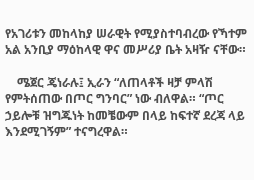የአገሪቱን መከላከያ ሠራዊት የሚያስተባብረው የኻተም አል አንቢያ ማዕከላዊ ዋና መሥሪያ ቤት አዛዥ ናቸው።

    ሜጀር ጄነራሉ፤ ኢራን “ለጠላቶች ዛቻ ምላሽ የምትሰጠው በጦር ግንባር” ነው ብለዋል። “ጦር ኃይሎቹ ዝግጁነት ከመቼውም በላይ ከፍተኛ ደረጃ ላይ እንደሚገኝም” ተናግረዋል።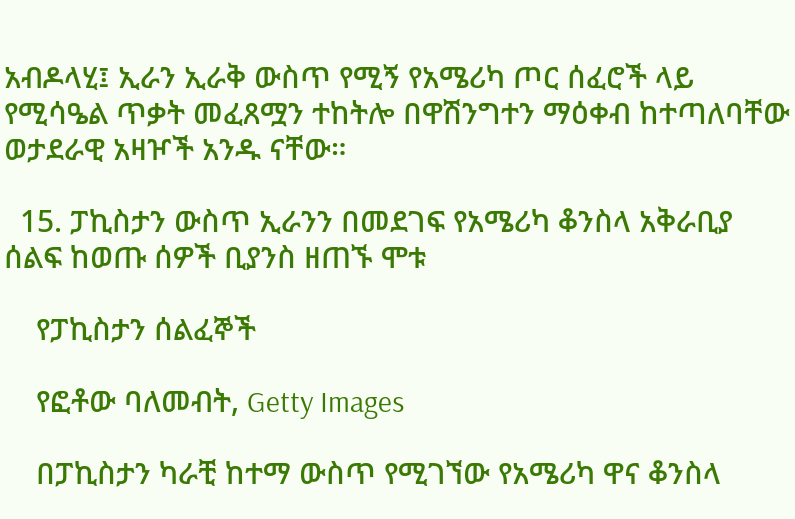አብዶላሂ፤ ኢራን ኢራቅ ውስጥ የሚኝ የአሜሪካ ጦር ሰፈሮች ላይ የሚሳዔል ጥቃት መፈጸሟን ተከትሎ በዋሽንግተን ማዕቀብ ከተጣለባቸው ወታደራዊ አዛዦች አንዱ ናቸው።

  15. ፓኪስታን ውስጥ ኢራንን በመደገፍ የአሜሪካ ቆንስላ አቅራቢያ ሰልፍ ከወጡ ሰዎች ቢያንስ ዘጠኙ ሞቱ

    የፓኪስታን ሰልፈኞች

    የፎቶው ባለመብት, Getty Images

    በፓኪስታን ካራቺ ከተማ ውስጥ የሚገኘው የአሜሪካ ዋና ቆንስላ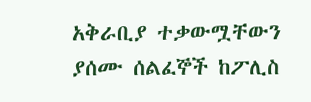አቅራቢያ ተቃውሟቸውን ያሰሙ ሰልፈኞች ከፖሊስ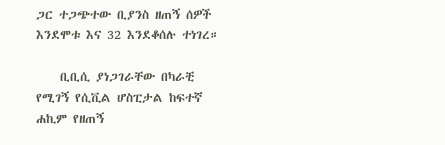ጋር ተጋጭተው ቢያንስ ዘጠኝ ሰዎች እንደሞቱ እና 32 እንደቆሰሉ ተነገረ።

    ቢቢሲ ያነጋገራቸው በካራቺ የሚገኝ የሲቪል ሆስፒታል ከፍተኛ ሐኪም የዘጠኝ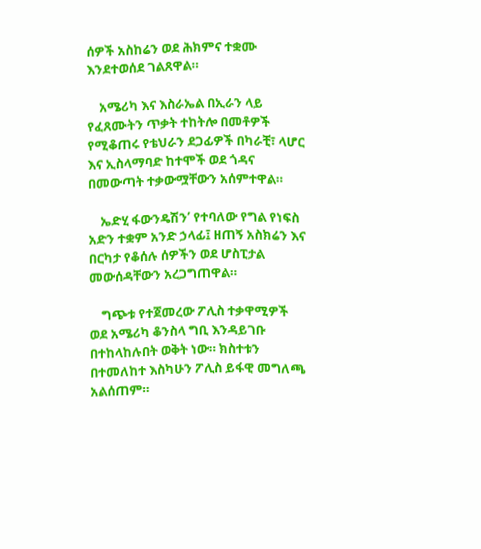ሰዎች አስከሬን ወደ ሕክምና ተቋሙ እንደተወሰደ ገልጸዋል።

    አሜሪካ እና እስራኤል በኢራን ላይ የፈጸሙትን ጥቃት ተከትሎ በመቶዎች የሚቆጠሩ የቴህራን ደጋፊዎች በካራቺ፣ ላሆር እና ኢስላማባድ ከተሞች ወደ ጎዳና በመውጣት ተቃውሟቸውን አሰምተዋል።

    ኤድሂ ፋውንዴሽን’ የተባለው የግል የነፍስ አድን ተቋም አንድ ኃላፊ፤ ዘጠኝ አስክሬን እና በርካታ የቆሰሉ ሰዎችን ወደ ሆስፒታል መውሰዳቸውን አረጋግጠዋል።

    ግጭቱ የተጀመረው ፖሊስ ተቃዋሚዎች ወደ አሜሪካ ቆንስላ ግቢ እንዳይገቡ በተከላከሉበት ወቅት ነው። ክስተቱን በተመለከተ እስካሁን ፖሊስ ይፋዊ መግለጫ አልሰጠም።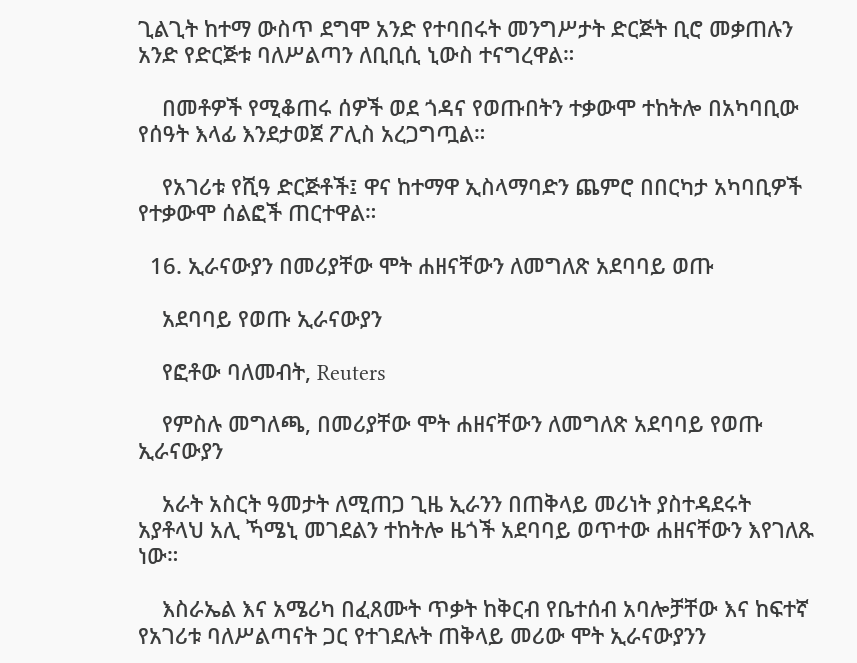ጊልጊት ከተማ ውስጥ ደግሞ አንድ የተባበሩት መንግሥታት ድርጅት ቢሮ መቃጠሉን አንድ የድርጅቱ ባለሥልጣን ለቢቢሲ ኒውስ ተናግረዋል።

    በመቶዎች የሚቆጠሩ ሰዎች ወደ ጎዳና የወጡበትን ተቃውሞ ተከትሎ በአካባቢው የሰዓት እላፊ እንደታወጀ ፖሊስ አረጋግጧል።

    የአገሪቱ የሺዓ ድርጅቶች፤ ዋና ከተማዋ ኢስላማባድን ጨምሮ በበርካታ አካባቢዎች የተቃውሞ ሰልፎች ጠርተዋል።

  16. ኢራናውያን በመሪያቸው ሞት ሐዘናቸውን ለመግለጽ አደባባይ ወጡ

    አደባባይ የወጡ ኢራናውያን

    የፎቶው ባለመብት, Reuters

    የምስሉ መግለጫ, በመሪያቸው ሞት ሐዘናቸውን ለመግለጽ አደባባይ የወጡ ኢራናውያን

    አራት አስርት ዓመታት ለሚጠጋ ጊዜ ኢራንን በጠቅላይ መሪነት ያስተዳደሩት አያቶላህ አሊ ኻሜኒ መገደልን ተከትሎ ዜጎች አደባባይ ወጥተው ሐዘናቸውን እየገለጹ ነው።

    እስራኤል እና አሜሪካ በፈጸሙት ጥቃት ከቅርብ የቤተሰብ አባሎቻቸው እና ከፍተኛ የአገሪቱ ባለሥልጣናት ጋር የተገደሉት ጠቅላይ መሪው ሞት ኢራናውያንን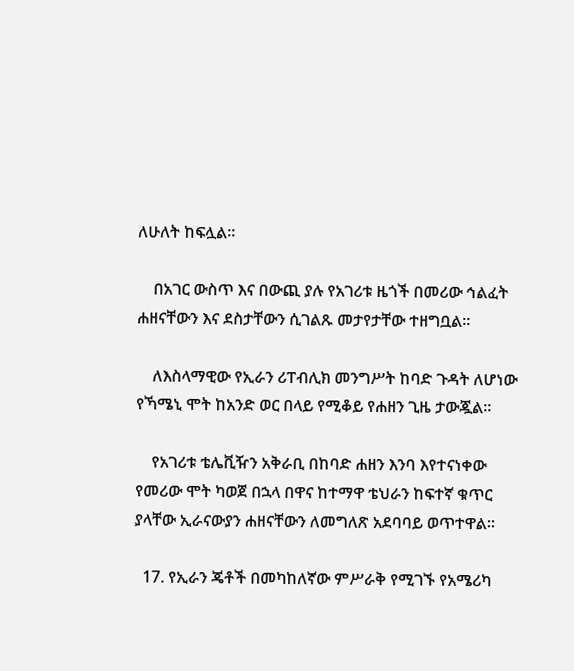ለሁለት ከፍሏል።

    በአገር ውስጥ እና በውጪ ያሉ የአገሪቱ ዜጎች በመሪው ኅልፈት ሐዘናቸውን እና ደስታቸውን ሲገልጹ መታየታቸው ተዘግቧል።

    ለእስላማዊው የኢራን ሪፐብሊክ መንግሥት ከባድ ጉዳት ለሆነው የኻሜኒ ሞት ከአንድ ወር በላይ የሚቆይ የሐዘን ጊዜ ታውጇል።

    የአገሪቱ ቴሌቪዥን አቅራቢ በከባድ ሐዘን እንባ እየተናነቀው የመሪው ሞት ካወጀ በኋላ በዋና ከተማዋ ቴህራን ከፍተኛ ቁጥር ያላቸው ኢራናውያን ሐዘናቸውን ለመግለጽ አደባባይ ወጥተዋል።

  17. የኢራን ጄቶች በመካከለኛው ምሥራቅ የሚገኙ የአሜሪካ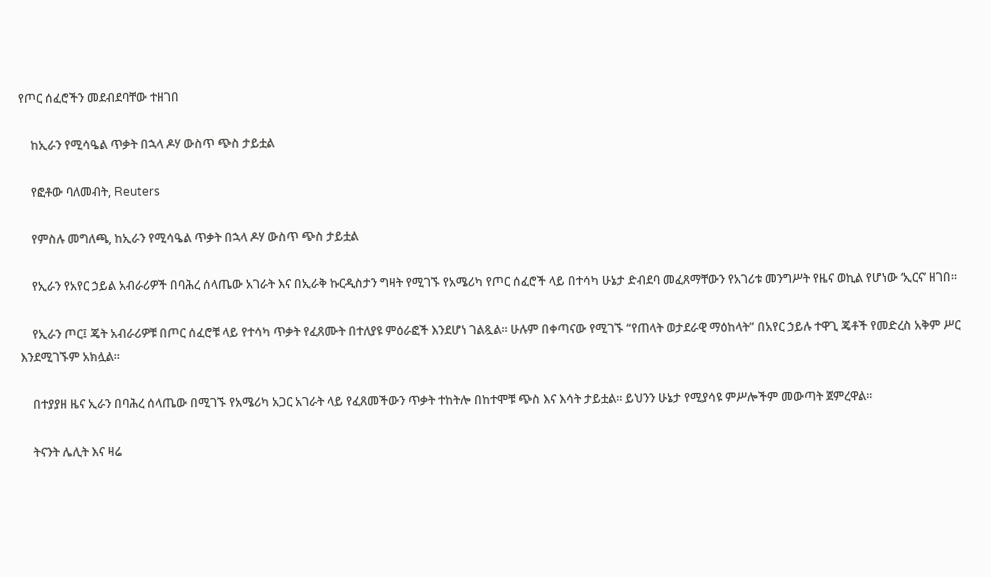የጦር ሰፈሮችን መደብደባቸው ተዘገበ

    ከኢራን የሚሳዔል ጥቃት በኋላ ዶሃ ውስጥ ጭስ ታይቷል

    የፎቶው ባለመብት, Reuters

    የምስሉ መግለጫ, ከኢራን የሚሳዔል ጥቃት በኋላ ዶሃ ውስጥ ጭስ ታይቷል

    የኢራን የአየር ኃይል አብራሪዎች በባሕረ ሰላጤው አገራት እና በኢራቅ ኩርዲስታን ግዛት የሚገኙ የአሜሪካ የጦር ሰፈሮች ላይ በተሳካ ሁኔታ ድብደባ መፈጸማቸውን የአገሪቱ መንግሥት የዜና ወኪል የሆነው ‘ኢርና’ ዘገበ።

    የኢራን ጦር፤ ጄት አብራሪዎቹ በጦር ሰፈሮቹ ላይ የተሳካ ጥቃት የፈጸሙት በተለያዩ ምዕራፎች እንደሆነ ገልጿል። ሁሉም በቀጣናው የሚገኙ “የጠላት ወታደራዊ ማዕከላት” በአየር ኃይሉ ተዋጊ ጄቶች የመድረስ አቅም ሥር እንደሚገኙም አክሏል።

    በተያያዘ ዜና ኢራን በባሕረ ሰላጤው በሚገኙ የአሜሪካ አጋር አገራት ላይ የፈጸመችውን ጥቃት ተከትሎ በከተሞቹ ጭስ እና እሳት ታይቷል። ይህንን ሁኔታ የሚያሳዩ ምሥሎችም መውጣት ጀምረዋል።

    ትናንት ሌሊት እና ዛሬ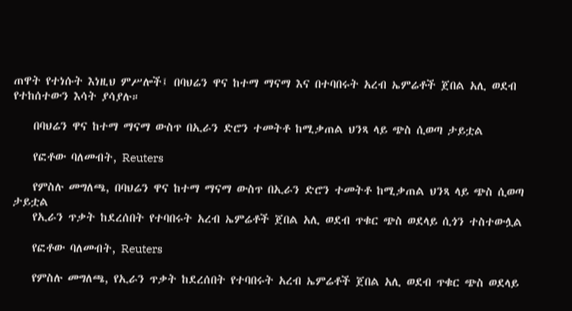ጠዋት የተነሱት እነዚህ ምሥሎች፤ በባህሬን ዋና ከተማ ማናማ እና በተባበሩት አረብ ኤምሬቶች ጀበል አሊ ወደብ የተከሰተውን እሳት ያሳያሉ።

    በባህሬን ዋና ከተማ ማናማ ውስጥ በኢራን ድሮን ተመትቶ ከሚቃጠል ህንጻ ላይ ጭስ ሲወጣ ታይቷል

    የፎቶው ባለመብት, Reuters

    የምስሉ መግለጫ, በባህሬን ዋና ከተማ ማናማ ውስጥ በኢራን ድሮን ተመትቶ ከሚቃጠል ህንጻ ላይ ጭስ ሲወጣ ታይቷል
    የኢራን ጥቃት ከደረሰበት የተባበሩት አረብ ኤምሬቶች ጀበል አሊ ወደብ ጥቁር ጭስ ወደላይ ሲጎን ተስተውሏል

    የፎቶው ባለመብት, Reuters

    የምስሉ መግለጫ, የኢራን ጥቃት ከደረሰበት የተባበሩት አረብ ኤምሬቶች ጀበል አሊ ወደብ ጥቁር ጭስ ወደላይ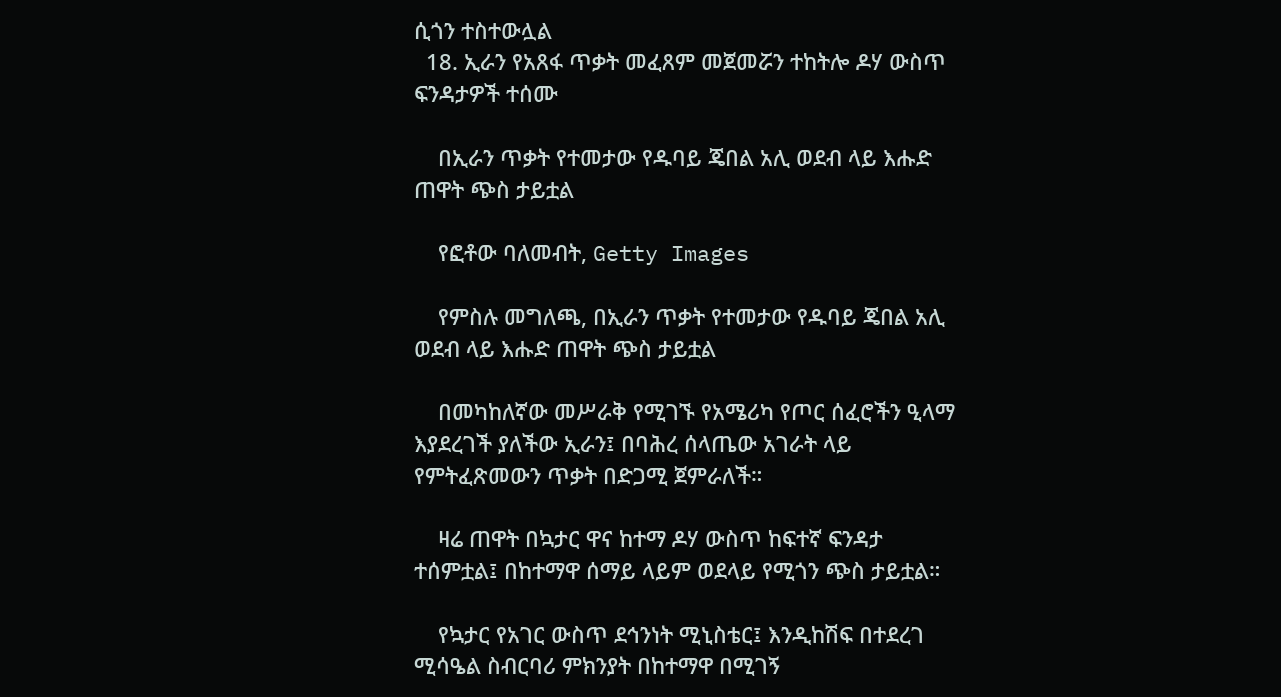ሲጎን ተስተውሏል
  18. ኢራን የአጸፋ ጥቃት መፈጸም መጀመሯን ተከትሎ ዶሃ ውስጥ ፍንዳታዎች ተሰሙ

    በኢራን ጥቃት የተመታው የዱባይ ጄበል አሊ ወደብ ላይ እሑድ ጠዋት ጭስ ታይቷል

    የፎቶው ባለመብት, Getty Images

    የምስሉ መግለጫ, በኢራን ጥቃት የተመታው የዱባይ ጄበል አሊ ወደብ ላይ እሑድ ጠዋት ጭስ ታይቷል

    በመካከለኛው መሥራቅ የሚገኙ የአሜሪካ የጦር ሰፈሮችን ዒላማ እያደረገች ያለችው ኢራን፤ በባሕረ ሰላጤው አገራት ላይ የምትፈጽመውን ጥቃት በድጋሚ ጀምራለች።

    ዛሬ ጠዋት በኳታር ዋና ከተማ ዶሃ ውስጥ ከፍተኛ ፍንዳታ ተሰምቷል፤ በከተማዋ ሰማይ ላይም ወደላይ የሚጎን ጭስ ታይቷል።

    የኳታር የአገር ውስጥ ደኅንነት ሚኒስቴር፤ እንዲከሽፍ በተደረገ ሚሳዔል ስብርባሪ ምክንያት በከተማዋ በሚገኝ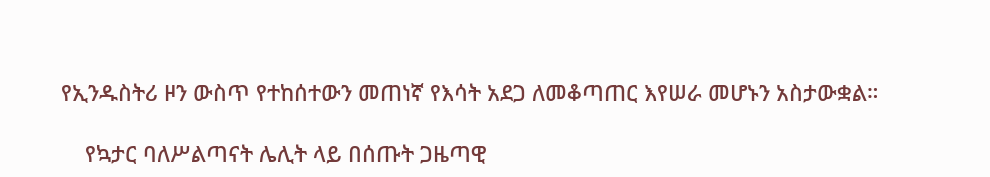የኢንዱስትሪ ዞን ውስጥ የተከሰተውን መጠነኛ የእሳት አደጋ ለመቆጣጠር እየሠራ መሆኑን አስታውቋል።

    የኳታር ባለሥልጣናት ሌሊት ላይ በሰጡት ጋዜጣዊ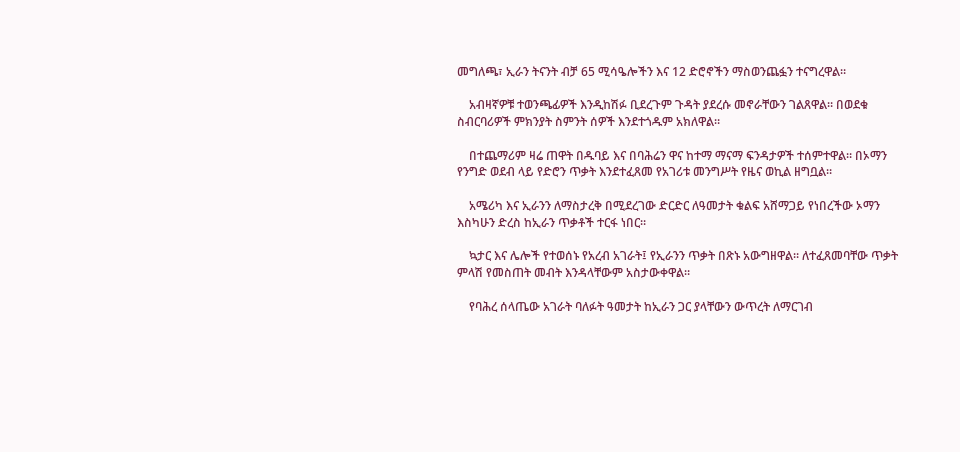መግለጫ፣ ኢራን ትናንት ብቻ 65 ሚሳዔሎችን እና 12 ድሮኖችን ማስወንጨፏን ተናግረዋል።

    አብዛኛዎቹ ተወንጫፊዎች እንዲከሽፉ ቢደረጉም ጉዳት ያደረሱ መኖራቸውን ገልጸዋል። በወደቁ ስብርባሪዎች ምክንያት ስምንት ሰዎች እንደተጎዱም አክለዋል።

    በተጨማሪም ዛሬ ጠዋት በዱባይ እና በባሕሬን ዋና ከተማ ማናማ ፍንዳታዎች ተሰምተዋል። በኦማን የንግድ ወደብ ላይ የድሮን ጥቃት እንደተፈጸመ የአገሪቱ መንግሥት የዜና ወኪል ዘግቧል።

    አሜሪካ እና ኢራንን ለማስታረቅ በሚደረገው ድርድር ለዓመታት ቁልፍ አሸማጋይ የነበረችው ኦማን እስካሁን ድረስ ከኢራን ጥቃቶች ተርፋ ነበር።

    ኳታር እና ሌሎች የተወሰኑ የአረብ አገራት፤ የኢራንን ጥቃት በጽኑ አውግዘዋል። ለተፈጸመባቸው ጥቃት ምላሽ የመስጠት መብት እንዳላቸውም አስታውቀዋል።

    የባሕረ ሰላጤው አገራት ባለፉት ዓመታት ከኢራን ጋር ያላቸውን ውጥረት ለማርገብ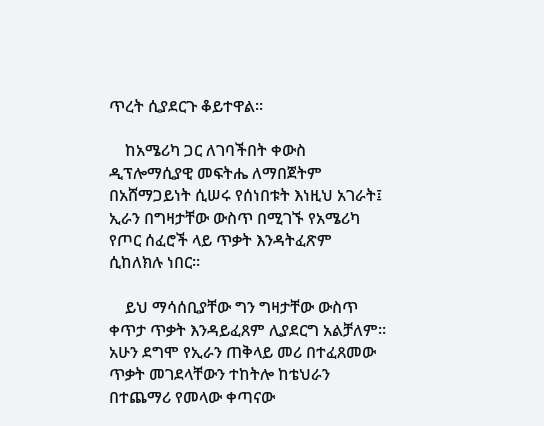ጥረት ሲያደርጉ ቆይተዋል።

    ከአሜሪካ ጋር ለገባችበት ቀውስ ዲፕሎማሲያዊ መፍትሔ ለማበጀትም በአሸማጋይነት ሲሠሩ የሰነበቱት እነዚህ አገራት፤ ኢራን በግዛታቸው ውስጥ በሚገኙ የአሜሪካ የጦር ሰፈሮች ላይ ጥቃት እንዳትፈጽም ሲከለክሉ ነበር።

    ይህ ማሳሰቢያቸው ግን ግዛታቸው ውስጥ ቀጥታ ጥቃት እንዳይፈጸም ሊያደርግ አልቻለም። አሁን ደግሞ የኢራን ጠቅላይ መሪ በተፈጸመው ጥቃት መገደላቸውን ተከትሎ ከቴህራን በተጨማሪ የመላው ቀጣናው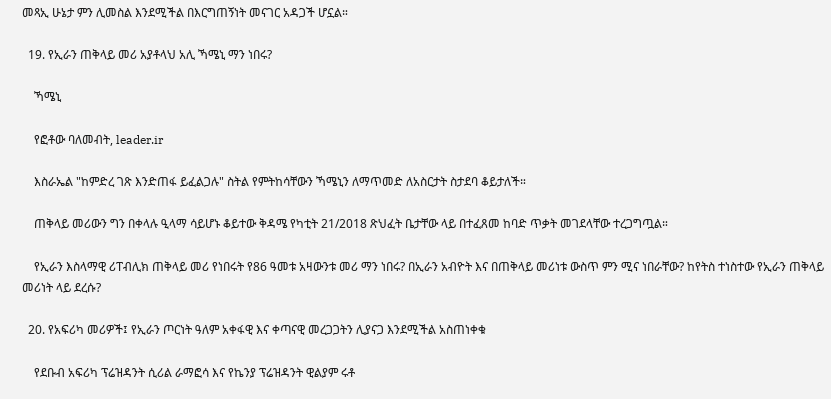መጻኢ ሁኔታ ምን ሊመስል እንደሚችል በእርግጠኝነት መናገር አዳጋች ሆኗል።

  19. የኢራን ጠቅላይ መሪ አያቶላህ አሊ ኻሜኒ ማን ነበሩ?

    ኻሜኒ

    የፎቶው ባለመብት, leader.ir

    እስራኤል "ከምድረ ገጽ እንድጠፋ ይፈልጋሉ" ስትል የምትከሳቸውን ኻሜኒን ለማጥመድ ለአስርታት ስታደባ ቆይታለች።

    ጠቅላይ መሪውን ግን በቀላሉ ዒላማ ሳይሆኑ ቆይተው ቅዳሜ የካቲት 21/2018 ጽህፈት ቤታቸው ላይ በተፈጸመ ከባድ ጥቃት መገደላቸው ተረጋግጧል።

    የኢራን እስላማዊ ሪፐብሊክ ጠቅላይ መሪ የነበሩት የ86 ዓመቱ አዛውንቱ መሪ ማን ነበሩ? በኢራን አብዮት እና በጠቅላይ መሪነቱ ውስጥ ምን ሚና ነበራቸው? ከየትስ ተነስተው የኢራን ጠቅላይ መሪነት ላይ ደረሱ?

  20. የአፍሪካ መሪዎች፤ የኢራን ጦርነት ዓለም አቀፋዊ እና ቀጣናዊ መረጋጋትን ሊያናጋ እንደሚችል አስጠነቀቁ

    የደቡብ አፍሪካ ፕሬዝዳንት ሲሪል ራማፎሳ እና የኬንያ ፕሬዝዳንት ዊልያም ሩቶ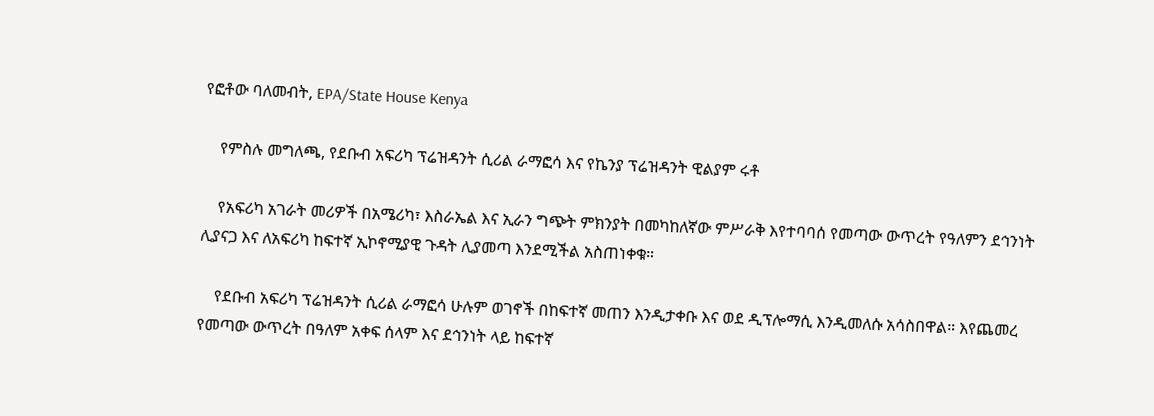የፎቶው ባለመብት, EPA/State House Kenya

    የምስሉ መግለጫ, የደቡብ አፍሪካ ፕሬዝዳንት ሲሪል ራማፎሳ እና የኬንያ ፕሬዝዳንት ዊልያም ሩቶ

    የአፍሪካ አገራት መሪዎች በአሜሪካ፣ እስራኤል እና ኢራን ግጭት ምክንያት በመካከለኛው ምሥራቅ እየተባባሰ የመጣው ውጥረት የዓለምን ደኅንነት ሊያናጋ እና ለአፍሪካ ከፍተኛ ኢኮኖሚያዊ ጉዳት ሊያመጣ እንደሚችል አስጠነቀቁ።

    የደቡብ አፍሪካ ፕሬዝዳንት ሲሪል ራማፎሳ ሁሉም ወገኖች በከፍተኛ መጠን እንዲታቀቡ እና ወደ ዲፕሎማሲ እንዲመለሱ አሳስበዋል። እየጨመረ የመጣው ውጥረት በዓለም አቀፍ ሰላም እና ደኅንነት ላይ ከፍተኛ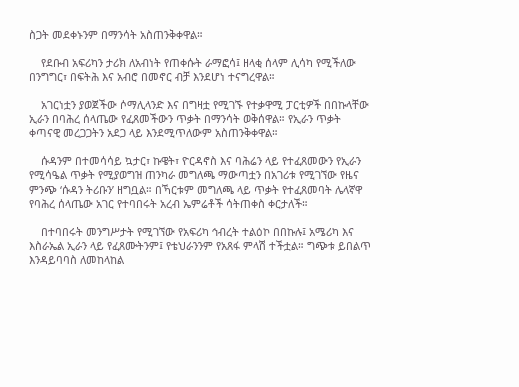ስጋት መደቀኑንም በማንሳት አስጠንቅቀዋል።

    የደቡብ አፍሪካን ታሪክ ለአብነት የጠቀሱት ራማፎሳ፤ ዘላቂ ሰላም ሊሳካ የሚችለው በንግግር፣ በፍትሕ እና አብሮ በመኖር ብቻ እንደሆነ ተናግረዋል።

    አገርነቷን ያወጀችው ሶማሊላንድ እና በግዛቷ የሚገኙ የተቃዋሚ ፓርቲዎች በበኩላቸው ኢራን በባሕረ ሰላጤው የፈጸመችውን ጥቃት በማንሳት ወቅሰዋል። የኢራን ጥቃት ቀጣናዊ መረጋጋትን አደጋ ላይ እንደሚጥለውም አስጠንቅቀዋል።

    ሱዳንም በተመሳሳይ ኳታር፣ ኩዌት፣ ዮርዳኖስ እና ባሕሬን ላይ የተፈጸመውን የኢራን የሚሳዔል ጥቃት የሚያወግዝ ጠንካራ መግለጫ ማውጣቷን በአገሪቱ የሚገኘው የዜና ምንጭ ‘ሱዳን ትሪቡን’ ዘግቧል። በኻርቱም መግለጫ ላይ ጥቃት የተፈጸመባት ሌላኛዋ የባሕረ ሰላጤው አገር የተባበሩት አረብ ኤምሬቶች ሳትጠቀስ ቀርታለች።

    በተባበሩት መንግሥታት የሚገኘው የአፍሪካ ኅብረት ተልዕኮ በበኩሉ፤ አሜሪካ እና እስራኤል ኢራን ላይ የፈጸሙትንም፤ የቴህራንንም የአጸፋ ምላሽ ተችቷል። ግጭቱ ይበልጥ እንዳይባባስ ለመከላከል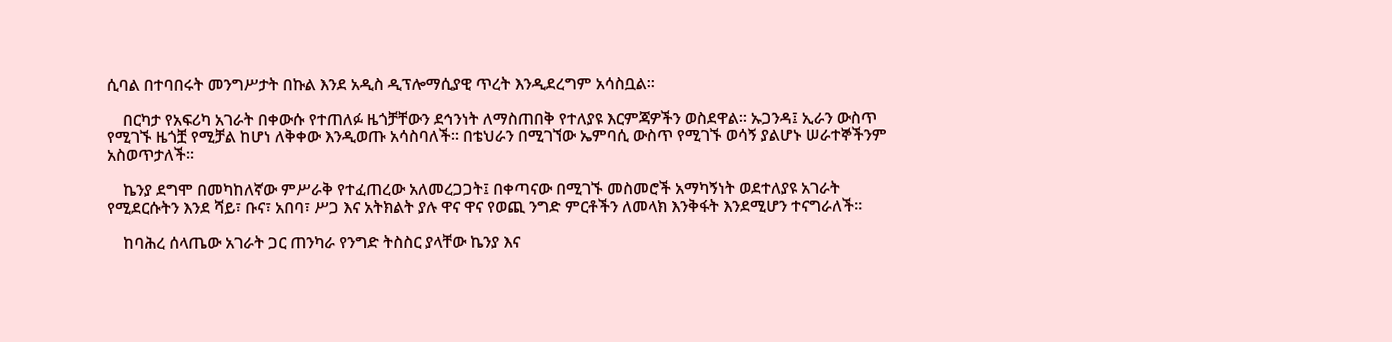ሲባል በተባበሩት መንግሥታት በኩል እንደ አዲስ ዲፕሎማሲያዊ ጥረት እንዲደረግም አሳስቧል።

    በርካታ የአፍሪካ አገራት በቀውሱ የተጠለፉ ዜጎቻቸውን ደኅንነት ለማስጠበቅ የተለያዩ እርምጃዎችን ወስደዋል። ኡጋንዳ፤ ኢራን ውስጥ የሚገኙ ዜጎቿ የሚቻል ከሆነ ለቅቀው እንዲወጡ አሳስባለች። በቴህራን በሚገኘው ኤምባሲ ውስጥ የሚገኙ ወሳኝ ያልሆኑ ሠራተኞችንም አስወጥታለች።

    ኬንያ ደግሞ በመካከለኛው ምሥራቅ የተፈጠረው አለመረጋጋት፤ በቀጣናው በሚገኙ መስመሮች አማካኝነት ወደተለያዩ አገራት የሚደርሱትን እንደ ሻይ፣ ቡና፣ አበባ፣ ሥጋ እና አትክልት ያሉ ዋና ዋና የወጪ ንግድ ምርቶችን ለመላክ እንቅፋት እንደሚሆን ተናግራለች።

    ከባሕረ ሰላጤው አገራት ጋር ጠንካራ የንግድ ትስስር ያላቸው ኬንያ እና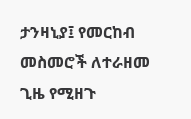ታንዛኒያ፤ የመርከብ መስመሮች ለተራዘመ ጊዜ የሚዘጉ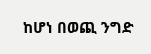ከሆነ በወጪ ንግድ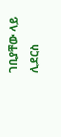ገቢያቸው ላይ ሊደርስ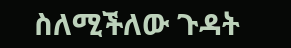ስለሚችለው ጉዳት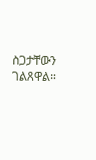ስጋታቸውን ገልጸዋል።